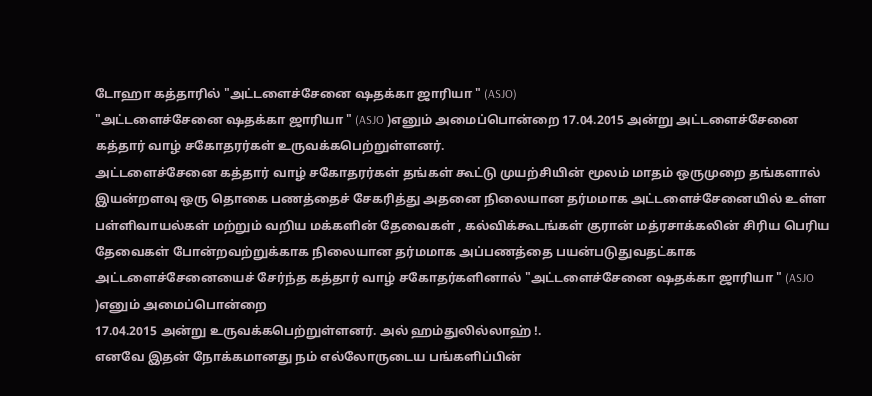டோஹா கத்தாரில் "அட்டளைச்சேனை ஷதக்கா ஜாரியா " (ASJO)
"அட்டளைச்சேனை ஷதக்கா ஜாரியா " (ASJO )எனும் அமைப்பொன்றை 17.04.2015 அன்று அட்டளைச்சேனை கத்தார் வாழ் சகோதரர்கள் உருவக்கபெற்றுள்ளனர்.
அட்டளைச்சேனை கத்தார் வாழ் சகோதரர்கள் தங்கள் கூட்டு முயற்சியின் மூலம் மாதம் ஒருமுறை தங்களால் இயன்றளவு ஒரு தொகை பணத்தைச் சேகரித்து அதனை நிலையான தர்மமாக அட்டளைச்சேனையில் உள்ள பள்ளிவாயல்கள் மற்றும் வறிய மக்களின் தேவைகள் , கல்விக்கூடங்கள் குரான் மத்ரசாக்கலின் சிரிய பெரிய தேவைகள் போன்றவற்றுக்காக நிலையான தர்மமாக அப்பணத்தை பயன்படுதுவதட்காக
அட்டளைச்சேனையைச் சேர்ந்த கத்தார் வாழ் சகோதர்களினால் "அட்டளைச்சேனை ஷதக்கா ஜாரியா " (ASJO )எனும் அமைப்பொன்றை
17.04.2015 அன்று உருவக்கபெற்றுள்ளனர். அல் ஹம்துலில்லாஹ் !.
எனவே இதன் நோக்கமானது நம் எல்லோருடைய பங்களிப்பின்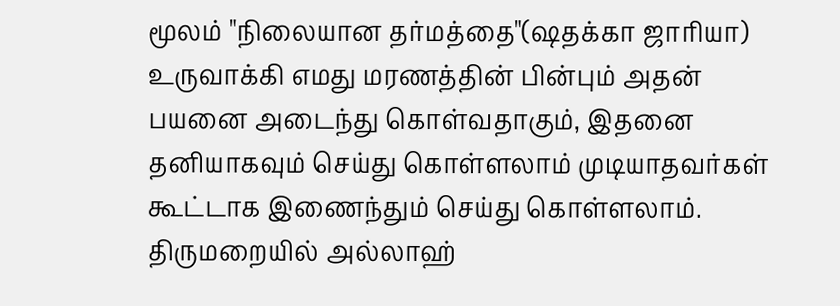மூலம் "நிலையான தர்மத்தை"(ஷதக்கா ஜாரியா) உருவாக்கி எமது மரணத்தின் பின்பும் அதன் பயனை அடைந்து கொள்வதாகும், இதனை தனியாகவும் செய்து கொள்ளலாம் முடியாதவர்கள் கூட்டாக இணைந்தும் செய்து கொள்ளலாம்.
திருமறையில் அல்லாஹ்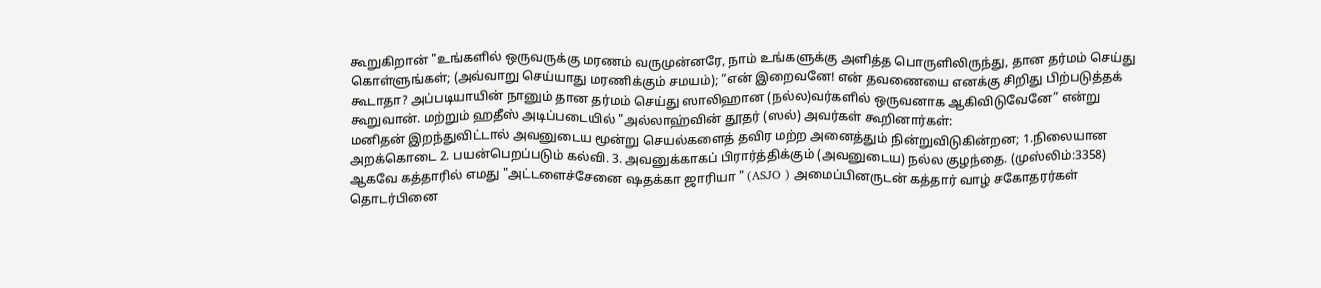கூறுகிறான் "உங்களில் ஒருவருக்கு மரணம் வருமுன்னரே, நாம் உங்களுக்கு அளித்த பொருளிலிருந்து, தான தர்மம் செய்து கொள்ளுங்கள்; (அவ்வாறு செய்யாது மரணிக்கும் சமயம்); “என் இறைவனே! என் தவணையை எனக்கு சிறிது பிற்படுத்தக் கூடாதா? அப்படியாயின் நானும் தான தர்மம் செய்து ஸாலிஹான (நல்ல)வர்களில் ஒருவனாக ஆகிவிடுவேனே” என்று கூறுவான். மற்றும் ஹதீஸ் அடிப்படையில் "அல்லாஹ்வின் தூதர் (ஸல்) அவர்கள் கூறினார்கள்:
மனிதன் இறந்துவிட்டால் அவனுடைய மூன்று செயல்களைத் தவிர மற்ற அனைத்தும் நின்றுவிடுகின்றன; 1.நிலையான அறக்கொடை 2. பயன்பெறப்படும் கல்வி. 3. அவனுக்காகப் பிரார்த்திக்கும் (அவனுடைய) நல்ல குழந்தை. (முஸ்லிம்:3358)
ஆகவே கத்தாரில் எமது "அட்டளைச்சேனை ஷதக்கா ஜாரியா " (ASJO ) அமைப்பினருடன் கத்தார் வாழ் சகோதரர்கள் தொடர்பினை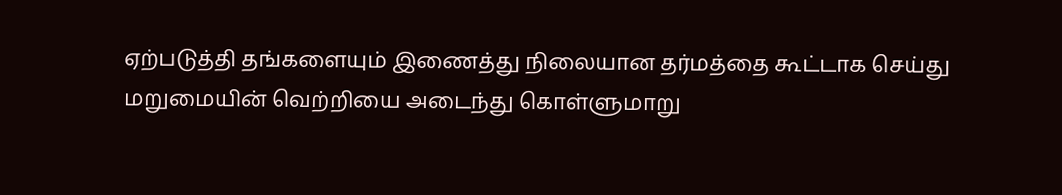ஏற்படுத்தி தங்களையும் இணைத்து நிலையான தர்மத்தை கூட்டாக செய்து மறுமையின் வெற்றியை அடைந்து கொள்ளுமாறு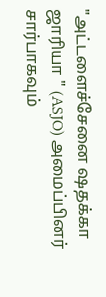"அட்டளைச்சேனை ஷதக்கா ஜாரியா " (ASJO) அமைப்பினர் சார்பாகவும்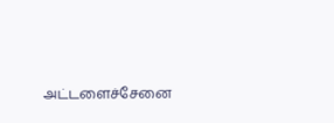அட்டளைச்சேனை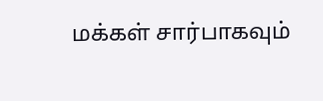மக்கள் சார்பாகவும்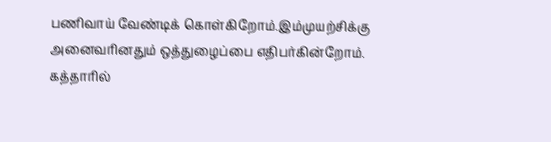பணிவாய் வேண்டிக் கொள்கிறோம்.இம்முயற்சிக்கு அனைவரினதும் ஒத்துழைப்பை எதிபர்கின்றோம்.
கத்தாரில்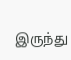இருந்து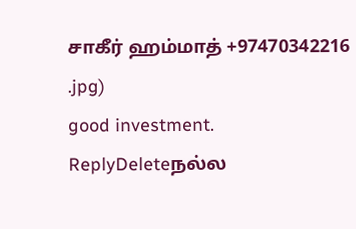சாகீர் ஹம்மாத் +97470342216
.jpg)
good investment.
ReplyDeleteநல்ல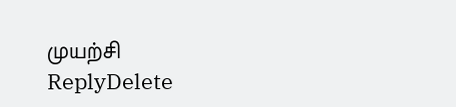முயற்சி
ReplyDelete